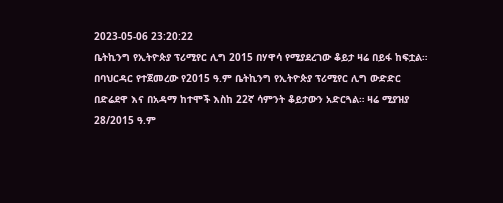2023-05-06 23:20:22
ቤትኪንግ የኢትዮጵያ ፕሪሚየር ሊግ 2015 በሃዋሳ የሚያደረገው ቆይታ ዛሬ በይፋ ከፍቷል።
በባህርዳር የተጀመረው የ2015 ዓ.ም ቤትኪንግ የኢትዮጵያ ፕሪሚየር ሊግ ውድድር በድሬደዋ እና በአዳማ ከተሞች እስከ 22ኛ ሳምንት ቆይታውን አድርጓል። ዛሬ ሚያዝያ 28/2015 ዓ.ም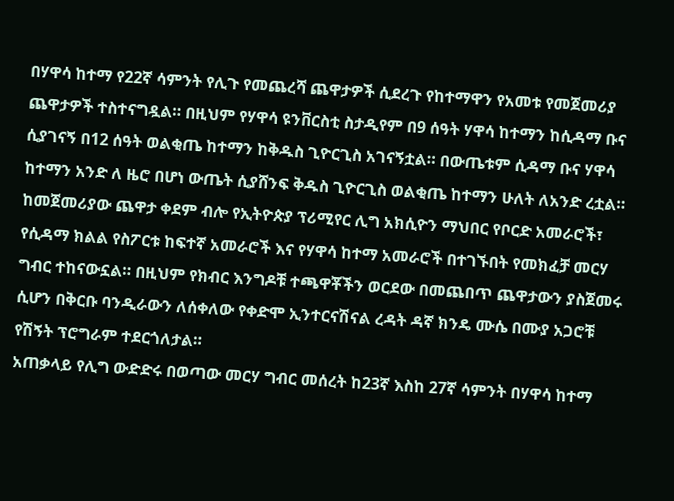በሃዋሳ ከተማ የ22ኛ ሳምንት የሊጉ የመጨረሻ ጨዋታዎች ሲደረጉ የከተማዋን የአመቱ የመጀመሪያ ጨዋታዎች ተስተናግዷል። በዚህም የሃዋሳ ዩንቨርስቲ ስታዲየም በ9 ሰዓት ሃዋሳ ከተማን ከሲዳማ ቡና ሲያገናኝ በ12 ሰዓት ወልቂጤ ከተማን ከቅዱስ ጊዮርጊስ አገናኝቷል። በውጤቱም ሲዳማ ቡና ሃዋሳ ከተማን አንድ ለ ዜሮ በሆነ ውጤት ሲያሸንፍ ቅዱስ ጊዮርጊስ ወልቂጤ ከተማን ሁለት ለአንድ ረቷል።
ከመጀመሪያው ጨዋታ ቀደም ብሎ የኢትዮጵያ ፕሪሚየር ሊግ አክሲዮን ማህበር የቦርድ አመራሮች፣ የሲዳማ ክልል የስፖርቱ ከፍተኛ አመራሮች እና የሃዋሳ ከተማ አመራሮች በተገኙበት የመክፈቻ መርሃ ግብር ተከናውኗል። በዚህም የክብር እንግዶቹ ተጫዋቾችን ወርደው በመጨበጥ ጨዋታውን ያስጀመሩ ሲሆን በቅርቡ ባንዲራውን ለሰቀለው የቀድሞ ኢንተርናሽናል ረዳት ዳኛ ክንዴ ሙሴ በሙያ አጋሮቹ የሽኝት ፕሮግራም ተደርጎለታል።
አጠቃላይ የሊግ ውድድሩ በወጣው መርሃ ግብር መሰረት ከ23ኛ እስከ 27ኛ ሳምንት በሃዋሳ ከተማ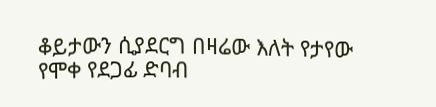ቆይታውን ሲያደርግ በዛሬው እለት የታየው የሞቀ የደጋፊ ድባብ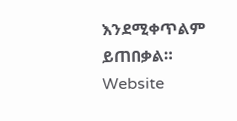እንደሚቀጥልም ይጠበቃል።
Website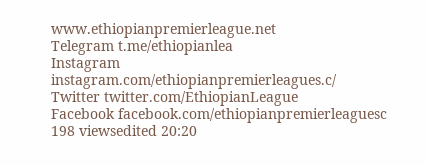www.ethiopianpremierleague.net
Telegram t.me/ethiopianlea
Instagram instagram.com/ethiopianpremierleagues.c/
Twitter twitter.com/EthiopianLeague
Facebook facebook.com/ethiopianpremierleaguesc
198 viewsedited 20:20